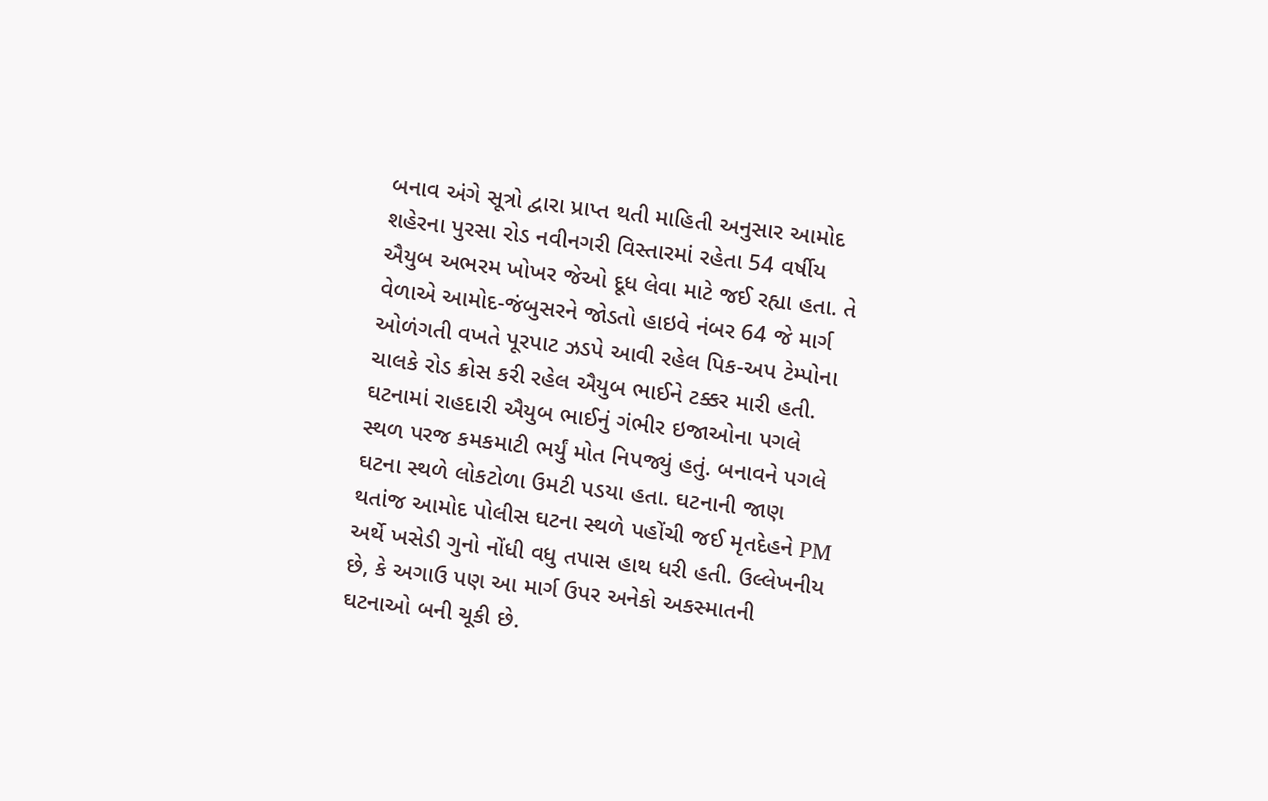બનાવ અંગે સૂત્રો દ્વારા પ્રાપ્ત થતી માહિતી અનુસાર આમોદ શહેરના પુરસા રોડ નવીનગરી વિસ્તારમાં રહેતા 54 વર્ષીય ઐયુબ અભરમ ખોખર જેઓ દૂધ લેવા માટે જઈ રહ્યા હતા. તે વેળાએ આમોદ-જંબુસરને જોડતો હાઇવે નંબર 64 જે માર્ગ ઓળંગતી વખતે પૂરપાટ ઝડપે આવી રહેલ પિક-અપ ટેમ્પોના ચાલકે રોડ ક્રોસ કરી રહેલ ઐયુબ ભાઈને ટક્કર મારી હતી. ઘટનામાં રાહદારી ઐયુબ ભાઈનું ગંભીર ઇજાઓના પગલે સ્થળ પરજ કમકમાટી ભર્યું મોત નિપજ્યું હતું. બનાવને પગલે ઘટના સ્થળે લોકટોળા ઉમટી પડયા હતા. ઘટનાની જાણ થતાંજ આમોદ પોલીસ ઘટના સ્થળે પહોંચી જઈ મૃતદેહને PM અર્થે ખસેડી ગુનો નોંધી વધુ તપાસ હાથ ધરી હતી. ઉલ્લેખનીય છે, કે અગાઉ પણ આ માર્ગ ઉપર અનેકો અકસ્માતની ઘટનાઓ બની ચૂકી છે.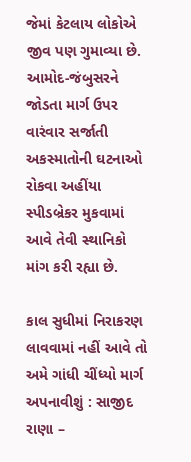જેમાં કેટલાય લોકોએ જીવ પણ ગુમાવ્યા છે. આમોદ-જંબુસરને જોડતા માર્ગ ઉપર વારંવાર સર્જાતી અકસ્માતોની ઘટનાઓ રોકવા અહીંયા સ્પીડબ્રેકર મુકવામાં આવે તેવી સ્થાનિકો માંગ કરી રહ્યા છે.

કાલ સુધીમાં નિરાકરણ લાવવામાં નહીં આવે તો અમે ગાંધી ચીંધ્યો માર્ગ અપનાવીશું : સાજીદ રાણા –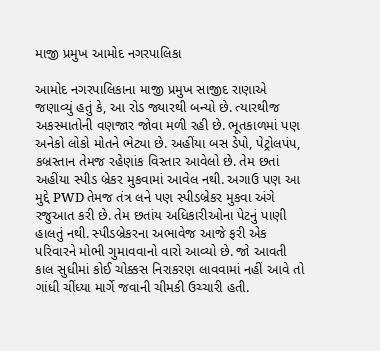માજી પ્રમુખ આમોદ નગરપાલિકા

આમોદ નગરપાલિકાના માજી પ્રમુખ સાજીદ રાણાએ જણાવ્યું હતું કે, આ રોડ જ્યારથી બન્યો છે. ત્યારથીજ અકસ્માતોની વણજાર જોવા મળી રહી છે. ભૂતકાળમાં પણ અનેકો લોકો મોતને ભેટ્યા છે. અહીંયા બસ ડેપો, પેટ્રોલપંપ, કબ્રસ્તાન તેમજ રહેણાંક વિસ્તાર આવેલો છે. તેમ છતાં અહીંયા સ્પીડ બ્રેકર મુકવામાં આવેલ નથી. અગાઉ પણ આ મુદ્દે PWD તેમજ તંત્ર લને પણ સ્પીડબ્રેકર મુકવા અંગે રજુઆત કરી છે. તેમ છતાંય અધિકારીઓના પેટનું પાણી હાલતું નથી. સ્પીડબ્રેકરના અભાવેજ આજે ફરી એક પરિવારને મોભી ગુમાવવાનો વારો આવ્યો છે. જો આવતી કાલ સુધીમાં કોઈ ચોક્કસ નિરાકરણ લાવવામાં નહીં આવે તો ગાંધી ચીંધ્યા માર્ગે જવાની ચીમકી ઉચ્ચારી હતી.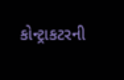કોન્ટ્રાકટરની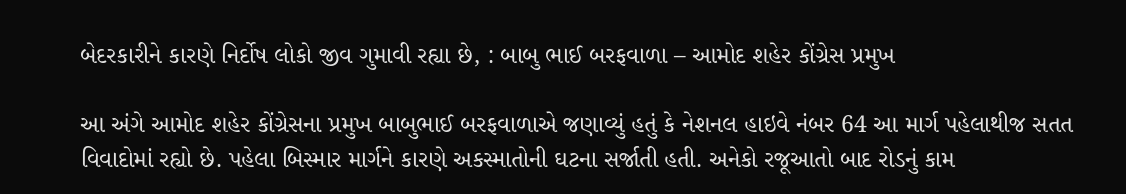બેદરકારીને કારણે નિર્દોષ લોકો જીવ ગુમાવી રહ્યા છે, : બાબુ ભાઈ બરફવાળા – આમોદ શહેર કોંગ્રેસ પ્રમુખ

આ અંગે આમોદ શહેર કોંગ્રેસના પ્રમુખ બાબુભાઈ બરફવાળાએ જણાવ્યું હતું કે નેશનલ હાઇવે નંબર 64 આ માર્ગ પહેલાથીજ સતત વિવાદોમાં રહ્યો છે. પહેલા બિસ્માર માર્ગને કારણે અકસ્માતોની ઘટના સર્જાતી હતી. અનેકો રજૂઆતો બાદ રોડનું કામ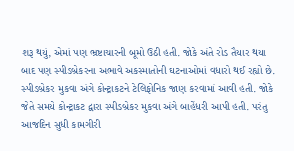શરૂ થયું, એમાં પણ ભ્રષ્ટાચારની બૂમો ઉઠી હતી. જોકે અંતે રોડ તૈયાર થયા બાદ પણ સ્પીડબ્રેકરના અભાવે અકસ્માતોની ઘટનાઓમાં વધારો થઈ રહ્યો છે. સ્પીડબ્રેકર મુકવા અંગે કોન્ટ્રાકટને ટેલિફોનિક જાણ કરવામાં આવી હતી. જોકે જેતે સમયે કોન્ટ્રાકટ દ્વારા સ્પીડબ્રેકર મુકવા અંગે બાહેંધરી આપી હતી. પરંતુ આજદિન સુધી કામગીરી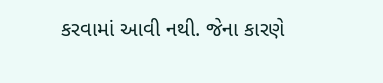કરવામાં આવી નથી. જેના કારણે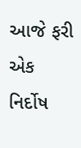આજે ફરી એક નિર્દોષ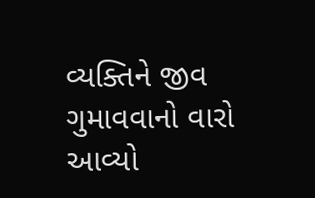વ્યક્તિને જીવ ગુમાવવાનો વારો આવ્યો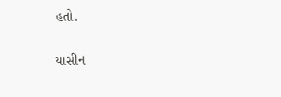હતો.

યાસીન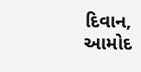દિવાન, આમોદ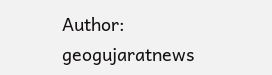Author: geogujaratnews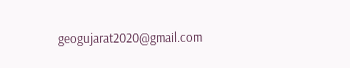geogujarat2020@gmail.com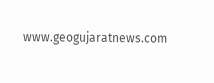www.geogujaratnews.com